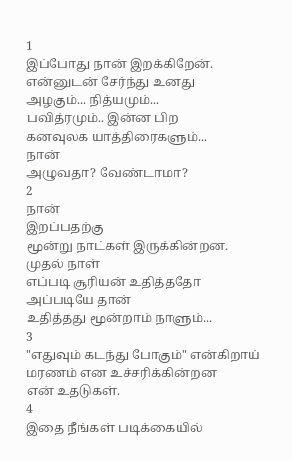1
இப்போது நான் இறக்கிறேன்.
என்னுடன் சேர்ந்து உனது
அழகும்... நித்யமும்...
பவித்ரமும்.. இன்ன பிற
கனவுலக யாத்திரைகளும்...
நான்
அழுவதா? வேண்டாமா?
2
நான்
இறப்பதற்கு
மூன்று நாட்கள் இருக்கின்றன.
முதல் நாள்
எப்படி சூரியன் உதித்ததோ
அப்படியே தான்
உதித்தது மூன்றாம் நாளும்...
3
"எதுவும் கடந்து போகும்" என்கிறாய்
மரணம் என உச்சரிக்கின்றன
என் உதடுகள்.
4
இதை நீங்கள் படிக்கையில்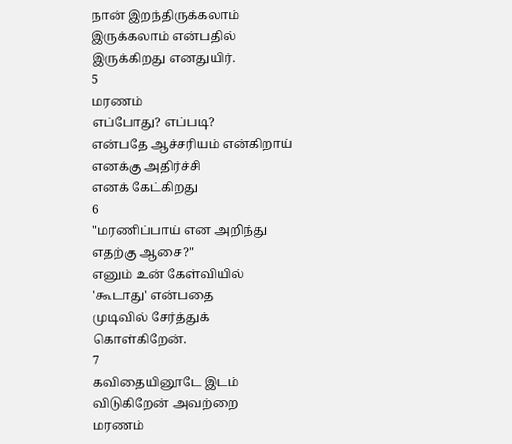நான் இறந்திருக்கலாம்
இருக்கலாம் என்பதில்
இருக்கிறது எனதுயிர்.
5
மரணம்
எப்போது? எப்படி?
என்பதே ஆச்சரியம் என்கிறாய்
எனக்கு அதிர்ச்சி
எனக் கேட்கிறது
6
"மரணிப்பாய் என அறிந்து
எதற்கு ஆசை?"
எனும் உன் கேள்வியில்
'கூடாது' என்பதை
முடிவில் சேர்த்துக்
கொள்கிறேன்.
7
கவிதையினூடே இடம்
விடுகிறேன் அவற்றை
மரணம்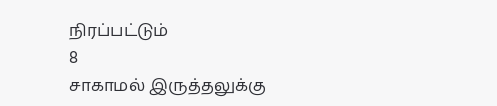நிரப்பட்டும்
8
சாகாமல் இருத்தலுக்கு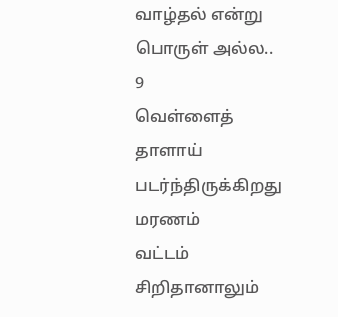வாழ்தல் என்று
பொருள் அல்ல..
9
வெள்ளைத் தாளாய்
படர்ந்திருக்கிறது மரணம்
வட்டம் சிறிதானாலும்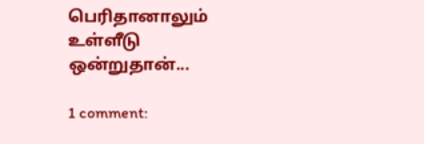பெரிதானாலும்
உள்ளீடு ஒன்றுதான்...

1 comment: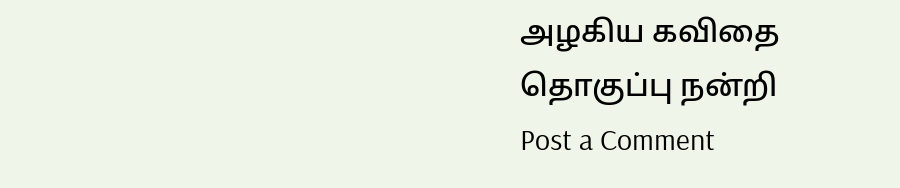அழகிய கவிதை தொகுப்பு நன்றி
Post a Comment